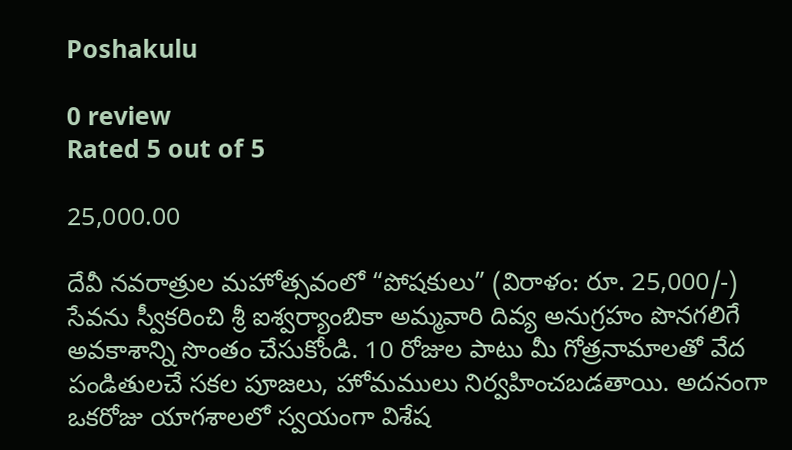Poshakulu

0 review
Rated 5 out of 5

25,000.00

దేవీ నవరాత్రుల మహోత్సవంలో “పోషకులు” (విరాళం: రూ. 25,000/-) సేవను స్వీకరించి శ్రీ ఐశ్వర్యాంబికా అమ్మవారి దివ్య అనుగ్రహం పొనగలిగే అవకాశాన్ని సొంతం చేసుకోండి. 10 రోజుల పాటు మీ గోత్రనామాలతో వేద పండితులచే సకల పూజలు, హోమములు నిర్వహించబడతాయి. అదనంగా ఒకరోజు యాగశాలలో స్వయంగా విశేష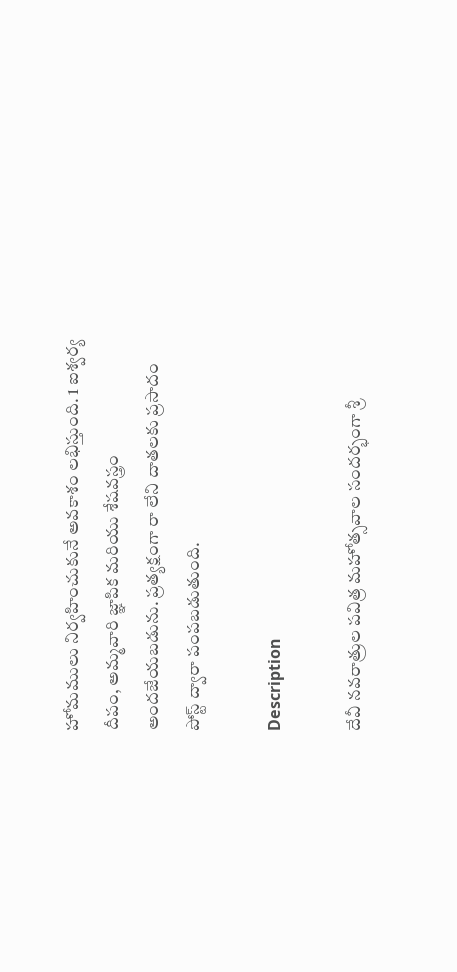హోమములు నిర్వహించుకునే అవకాశం లభిస్తుంది. 1 ఐశ్వర్య దీపం, అమ్మవారి జ్ఞాపిక మరియు శేషవస్త్రం అందజేయబడును. ప్రత్యక్షంగా రా లేని దాతలకు ప్రసాదం పోస్ట్ ద్వారా పంపబడుతుంది.

Description

దేవీ నవరాత్రుల పవిత్ర మహోత్సవాల సందర్భంగా శ్రీ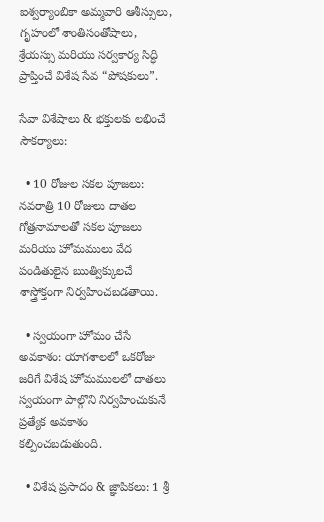ఐశ్వర్యాంబికా అమ్మవారి ఆశీస్సులు, గృహంలో శాంతిసంతోషాలు, శ్రేయస్సు మరియు సర్వకార్య సిద్ధి ప్రాప్తించే విశేష సేవ “పోషకులు”.

సేవా విశేషాలు & భక్తులకు లభించే సౌకర్యాలు:

  • 10 రోజుల సకల పూజలు: నవరాత్రి 10 రోజులు దాతల గోత్రనామాలతో సకల పూజలు మరియు హోమములు వేద పండితులైన ఋత్విక్కులచే శాస్త్రోక్తంగా నిర్వహించబడతాయి.

  • స్వయంగా హోమం చేసే అవకాశం: యాగశాలలో ఒకరోజు జరిగే విశేష హోమములలో దాతలు స్వయంగా పాల్గొని నిర్వహించుకునే ప్రత్యేక అవకాశం కల్పించబడుతుంది.

  • విశేష ప్రసాదం & జ్ఞాపికలు: 1 శ్రీ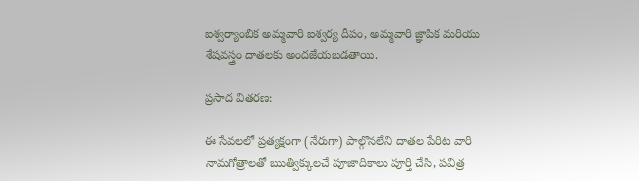ఐశ్వర్యాంబిక అమ్మవారి ఐశ్వర్య దీపం, అమ్మవారి జ్ఞాపిక మరియు శేషవస్త్రం దాతలకు అందజేయబడతాయి.

ప్రసాద వితరణ:

ఈ సేవలలో ప్రత్యక్షంగా (నేరుగా) పాల్గొనలేని దాతల పేరిట వారి నామగోత్రాలతో ఋత్విక్కులచే పూజాదికాలు పూర్తి చేసి, పవిత్ర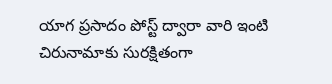యాగ ప్రసాదం పోస్ట్ ద్వారా వారి ఇంటి చిరునామాకు సురక్షితంగా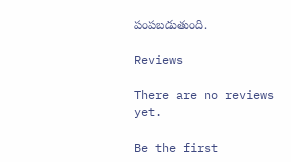పంపబడుతుంది.

Reviews

There are no reviews yet.

Be the first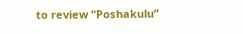to review “Poshakulu”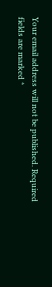Your email address will not be published. Required fields are marked *